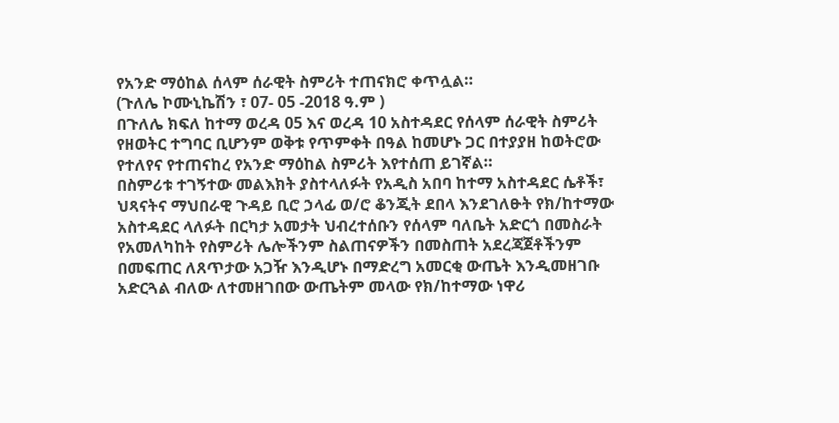የአንድ ማዕከል ሰላም ሰራዊት ስምሪት ተጠናክሮ ቀጥሏል።
(ጉለሌ ኮሙኒኬሽን ፣ 07- 05 -2018 ዓ.ም )
በጉለሌ ክፍለ ከተማ ወረዳ 05 እና ወረዳ 10 አስተዳደር የሰላም ሰራዊት ስምሪት የዘወትር ተግባር ቢሆንም ወቅቱ የጥምቀት በዓል ከመሆኑ ጋር በተያያዘ ከወትሮው የተለየና የተጠናከረ የአንድ ማዕከል ስምሪት እየተሰጠ ይገኛል።
በስምሪቱ ተገኝተው መልእክት ያስተላለፉት የአዲስ አበባ ከተማ አስተዳደር ሴቶች፣ ህጻናትና ማህበራዊ ጉዳይ ቢሮ ኃላፊ ወ/ሮ ቆንጂት ደበላ እንደገለፁት የክ/ከተማው አስተዳደር ላለፉት በርካታ አመታት ህብረተሰቡን የሰላም ባለቤት አድርጎ በመስራት የአመለካከት የስምሪት ሌሎችንም ስልጠናዎችን በመስጠት አደረጃጀቶችንም በመፍጠር ለጸጥታው አጋዥ እንዲሆኑ በማድረግ አመርቂ ውጤት እንዲመዘገቡ አድርጓል ብለው ለተመዘገበው ውጤትም መላው የክ/ከተማው ነዋሪ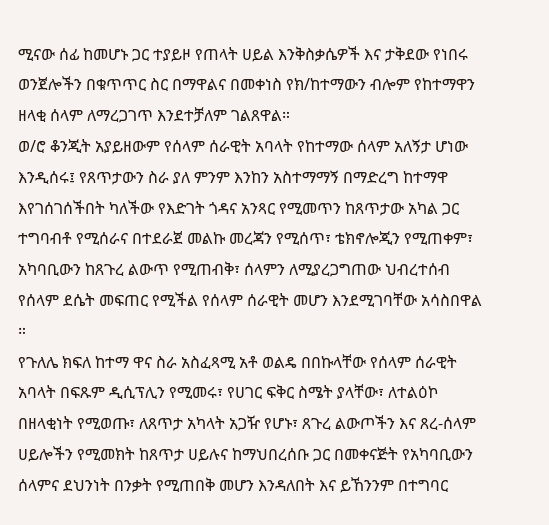ሚናው ሰፊ ከመሆኑ ጋር ተያይዞ የጠላት ሀይል እንቅስቃሴዎች እና ታቅደው የነበሩ ወንጀሎችን በቁጥጥር ስር በማዋልና በመቀነስ የክ/ከተማውን ብሎም የከተማዋን ዘላቂ ሰላም ለማረጋገጥ እንደተቻለም ገልጸዋል።
ወ/ሮ ቆንጂት አያይዘውም የሰላም ሰራዊት አባላት የከተማው ሰላም አለኝታ ሆነው እንዲሰሩ፤ የጸጥታውን ስራ ያለ ምንም እንከን አስተማማኝ በማድረግ ከተማዋ እየገሰገሰችበት ካለችው የእድገት ጎዳና አንጻር የሚመጥን ከጸጥታው አካል ጋር ተግባብቶ የሚሰራና በተደራጀ መልኩ መረጃን የሚሰጥ፣ ቴክኖሎጂን የሚጠቀም፣ አካባቢውን ከጸጉረ ልውጥ የሚጠብቅ፣ ሰላምን ለሚያረጋግጠው ህብረተሰብ የሰላም ደሴት መፍጠር የሚችል የሰላም ሰራዊት መሆን እንደሚገባቸው አሳስበዋል ።
የጉለሌ ክፍለ ከተማ ዋና ስራ አስፈጻሚ አቶ ወልዴ በበኩላቸው የሰላም ሰራዊት አባላት በፍጹም ዲሲፕሊን የሚመሩ፣ የሀገር ፍቅር ስሜት ያላቸው፣ ለተልዕኮ በዘላቂነት የሚወጡ፣ ለጸጥታ አካላት አጋዥ የሆኑ፣ ጸጉረ ልውጦችን እና ጸረ-ሰላም ሀይሎችን የሚመክት ከጸጥታ ሀይሉና ከማህበረሰቡ ጋር በመቀናጅት የአካባቢውን ሰላምና ደህንነት በንቃት የሚጠበቅ መሆን እንዳለበት እና ይኸንንም በተግባር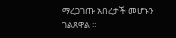ማረጋገጡ አበረታች መሆኑን ገልጸዋል ።